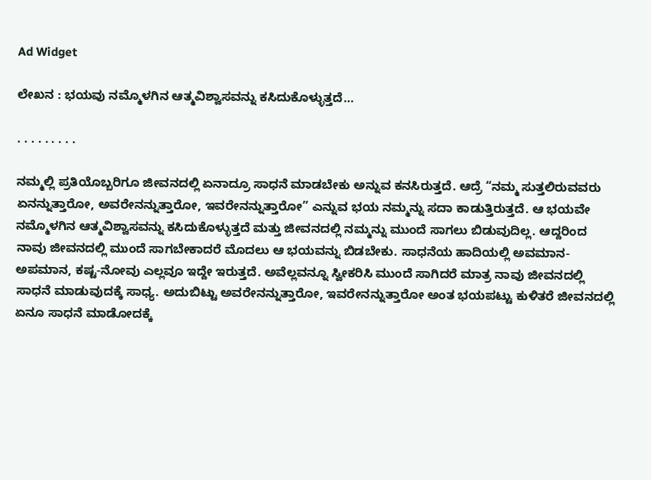Ad Widget

ಲೇಖನ : ಭಯವು ನಮ್ಮೊಳಗಿನ ಆತ್ಮವಿಶ್ವಾಸವನ್ನು ಕಸಿದುಕೊಳ್ಳುತ್ತದೆ…

. . . . . . . . .

ನಮ್ಮಲ್ಲಿ ಪ್ರತಿಯೊಬ್ಬರಿಗೂ ಜೀವನದಲ್ಲಿ ಏನಾದ್ರೂ ಸಾಧನೆ ಮಾಡಬೇಕು ಅನ್ನುವ ಕನಸಿರುತ್ತದೆ. ಆದ್ರೆ “ನಮ್ಮ ಸುತ್ತಲಿರುವವರು ಏನನ್ನುತ್ತಾರೋ, ಅವರೇನನ್ನುತ್ತಾರೋ, ಇವರೇನನ್ನುತ್ತಾರೋ” ಎನ್ನುವ ಭಯ ನಮ್ಮನ್ನು ಸದಾ ಕಾಡುತ್ತಿರುತ್ತದೆ. ಆ ಭಯವೇ ನಮ್ಮೊಳಗಿನ ಆತ್ಮವಿಶ್ವಾಸವನ್ನು ಕಸಿದುಕೊಳ್ಳುತ್ತದೆ ಮತ್ತು ಜೀವನದಲ್ಲಿ ನಮ್ಮನ್ನು ಮುಂದೆ ಸಾಗಲು ಬಿಡುವುದಿಲ್ಲ. ಆದ್ದರಿಂದ ನಾವು ಜೀವನದಲ್ಲಿ ಮುಂದೆ ಸಾಗಬೇಕಾದರೆ ಮೊದಲು ಆ ಭಯವನ್ನು ಬಿಡಬೇಕು. ಸಾಧನೆಯ ಹಾದಿಯಲ್ಲಿ ಅವಮಾನ-ಅಪಮಾನ, ಕಷ್ಟ-ನೋವು ಎಲ್ಲವೂ ಇದ್ದೇ ಇರುತ್ತದೆ. ಅವೆಲ್ಲವನ್ನೂ ಸ್ವೀಕರಿಸಿ ಮುಂದೆ ಸಾಗಿದರೆ ಮಾತ್ರ ನಾವು ಜೀವನದಲ್ಲಿ ಸಾಧನೆ ಮಾಡುವುದಕ್ಕೆ ಸಾಧ್ಯ. ಅದುಬಿಟ್ಟು ಅವರೇನನ್ನುತ್ತಾರೋ, ಇವರೇನನ್ನುತ್ತಾರೋ ಅಂತ ಭಯಪಟ್ಟು ಕುಳಿತರೆ ಜೀವನದಲ್ಲಿ ಏನೂ ಸಾಧನೆ ಮಾಡೋದಕ್ಕೆ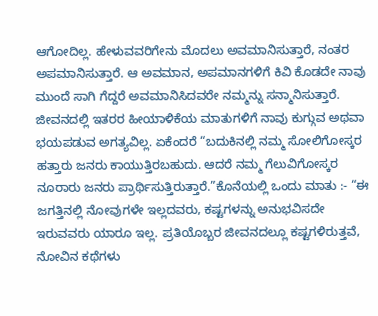ಆಗೋದಿಲ್ಲ. ಹೇಳುವವರಿಗೇನು ಮೊದಲು ಅವಮಾನಿಸುತ್ತಾರೆ, ನಂತರ ಅಪಮಾನಿಸುತ್ತಾರೆ. ಆ ಅವಮಾನ, ಅಪಮಾನಗಳಿಗೆ ಕಿವಿ ಕೊಡದೇ ನಾವು ಮುಂದೆ ಸಾಗಿ ಗೆದ್ದರೆ ಅವಮಾನಿಸಿದವರೇ ನಮ್ಮನ್ನು ಸನ್ಮಾನಿಸುತ್ತಾರೆ. ಜೀವನದಲ್ಲಿ ಇತರರ ಹೀಯಾಳಿಕೆಯ ಮಾತುಗಳಿಗೆ ನಾವು ಕುಗ್ಗುವ ಅಥವಾ ಭಯಪಡುವ ಅಗತ್ಯವಿಲ್ಲ. ಏಕೆಂದರೆ “ಬದುಕಿನಲ್ಲಿ ನಮ್ಮ ಸೋಲಿಗೋಸ್ಕರ ಹತ್ತಾರು ಜನರು ಕಾಯುತ್ತಿರಬಹುದು. ಆದರೆ ನಮ್ಮ ಗೆಲುವಿಗೋಸ್ಕರ ನೂರಾರು ಜನರು ಪ್ರಾರ್ಥಿಸುತ್ತಿರುತ್ತಾರೆ.”ಕೊನೆಯಲ್ಲಿ ಒಂದು ಮಾತು :- “ಈ ಜಗತ್ತಿನಲ್ಲಿ ನೋವುಗಳೇ ಇಲ್ಲದವರು, ಕಷ್ಟಗಳನ್ನು ಅನುಭವಿಸದೇ ಇರುವವರು ಯಾರೂ ಇಲ್ಲ. ಪ್ರತಿಯೊಬ್ಬರ ಜೀವನದಲ್ಲೂ ಕಷ್ಟಗಳಿರುತ್ತವೆ, ನೋವಿನ ಕಥೆಗಳು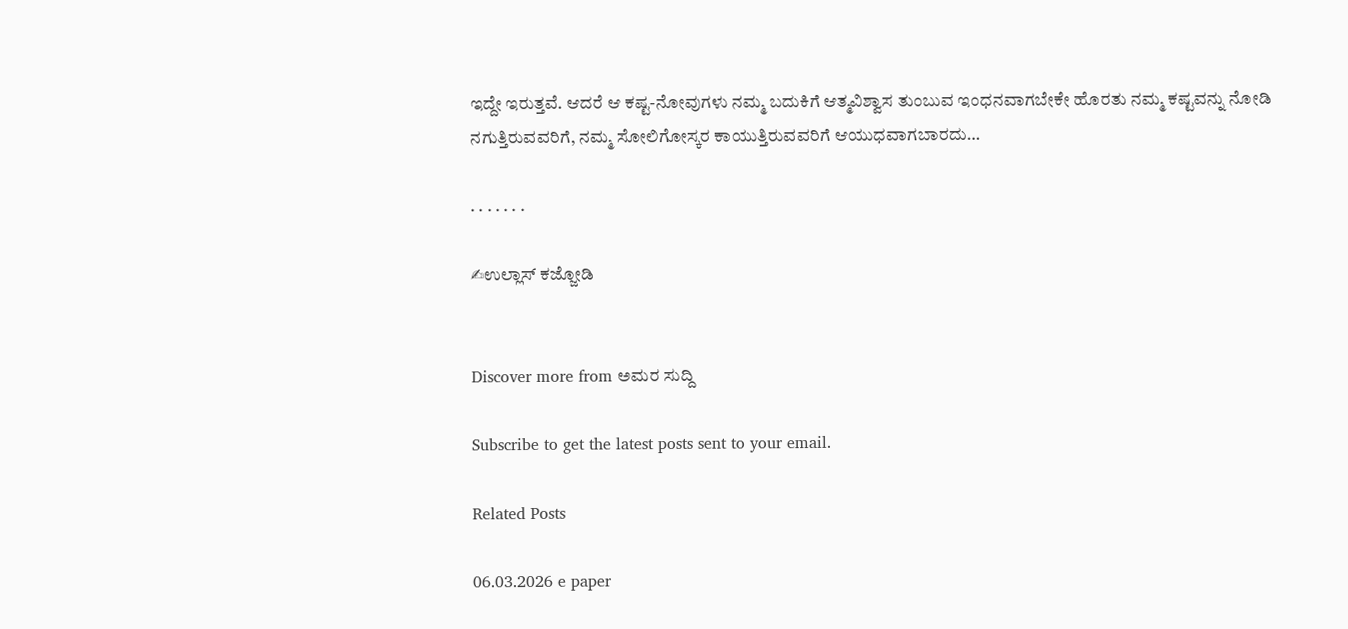ಇದ್ದೇ ಇರುತ್ತವೆ. ಆದರೆ ಆ ಕಷ್ಟ-ನೋವುಗಳು ನಮ್ಮ ಬದುಕಿಗೆ ಆತ್ಮವಿಶ್ವಾಸ ತುಂಬುವ ಇಂಧನವಾಗಬೇಕೇ ಹೊರತು ನಮ್ಮ ಕಷ್ಟವನ್ನು ನೋಡಿ ನಗುತ್ತಿರುವವರಿಗೆ, ನಮ್ಮ ಸೋಲಿಗೋಸ್ಕರ ಕಾಯುತ್ತಿರುವವರಿಗೆ ಆಯುಧವಾಗಬಾರದು…

. . . . . . .

✍ಉಲ್ಲಾಸ್ ಕಜ್ಜೋಡಿ


Discover more from ಅಮರ ಸುದ್ದಿ

Subscribe to get the latest posts sent to your email.

Related Posts

06.03.2026 e paper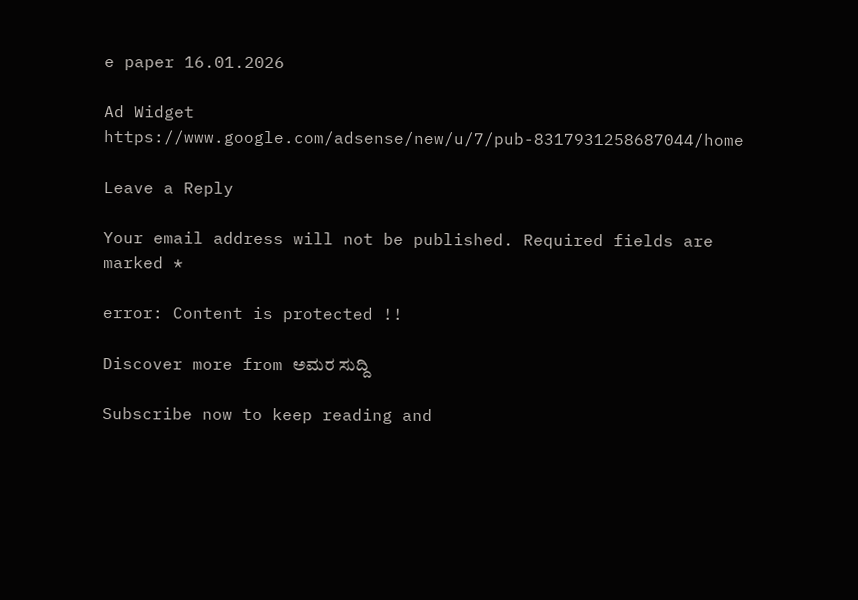e paper 16.01.2026

Ad Widget
https://www.google.com/adsense/new/u/7/pub-8317931258687044/home

Leave a Reply

Your email address will not be published. Required fields are marked *

error: Content is protected !!

Discover more from ಅಮರ ಸುದ್ದಿ

Subscribe now to keep reading and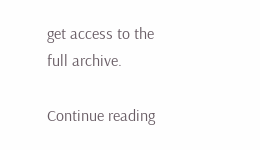get access to the full archive.

Continue reading